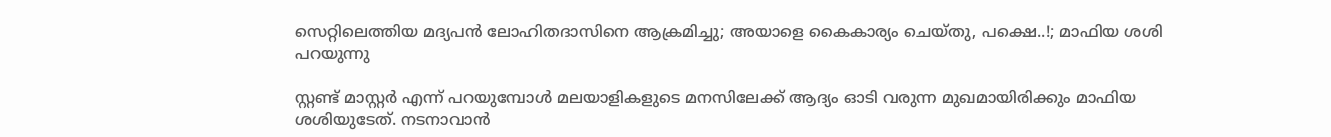സെറ്റിലെത്തിയ മദ്യപൻ ലോഹിതദാസിനെ ആക്രമിച്ചു; അയാളെ കൈകാര്യം ചെയ്തു, പക്ഷെ..!; മാഫിയ ശശി പറയുന്നു

സ്റ്റണ്ട് മാസ്റ്റർ എന്ന് പറയുമ്പോൾ മലയാളികളുടെ മനസിലേക്ക് ആദ്യം ഓടി വരുന്ന മുഖമായിരിക്കും മാഫിയ ശശിയുടേത്. നടനാവാൻ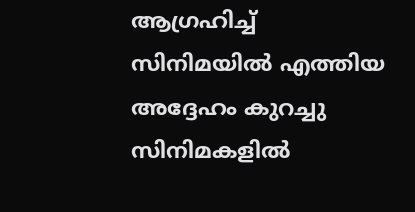ആഗ്രഹിച്ച് സിനിമയിൽ എത്തിയ അദ്ദേഹം കുറച്ചു സിനിമകളിൽ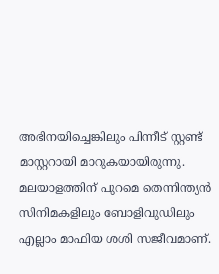അഭിനയിച്ചെങ്കിലും പിന്നീട് സ്റ്റണ്ട് മാസ്റ്ററായി മാറുകയായിരുന്നു. മലയാളത്തിന് പുറമെ തെന്നിന്ത്യൻ സിനിമകളിലും ബോളിവുഡിലും എല്ലാം മാഫിയ ശശി സജീവമാണ്.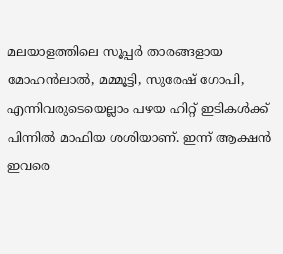മലയാളത്തിലെ സൂപ്പർ താരങ്ങളായ മോഹൻലാൽ, മമ്മൂട്ടി, സുരേഷ് ഗോപി, എന്നിവരുടെയെല്ലാം പഴയ ഹിറ്റ് ഇടികൾക്ക് പിന്നിൽ മാഫിയ ശശിയാണ്. ഇന്ന് ആക്ഷൻ ഇവരെ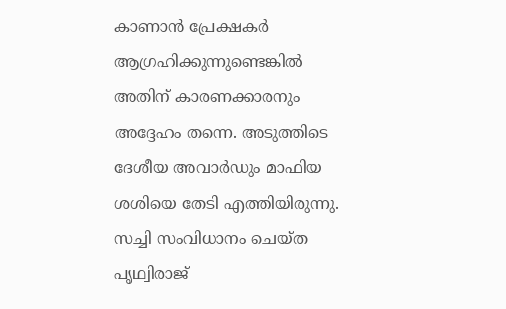കാണാൻ പ്രേക്ഷകർ ആഗ്രഹിക്കുന്നുണ്ടെങ്കിൽ അതിന് കാരണക്കാരനും അദ്ദേഹം തന്നെ. അടുത്തിടെ ദേശീയ അവാർഡും മാഫിയ ശശിയെ തേടി എത്തിയിരുന്നു. സച്ചി സംവിധാനം ചെയ്ത പൃഥ്വിരാജ്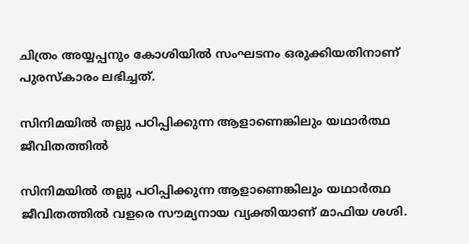ചിത്രം അയ്യപ്പനും കോശിയിൽ സംഘടനം ഒരുക്കിയതിനാണ് പുരസ്‌കാരം ലഭിച്ചത്.

സിനിമയിൽ തല്ലു പഠിപ്പിക്കുന്ന ആളാണെങ്കിലും യഥാർത്ഥ ജീവിതത്തിൽ

സിനിമയിൽ തല്ലു പഠിപ്പിക്കുന്ന ആളാണെങ്കിലും യഥാർത്ഥ ജീവിതത്തിൽ വളരെ സൗമ്യനായ വ്യക്തിയാണ് മാഫിയ ശശി.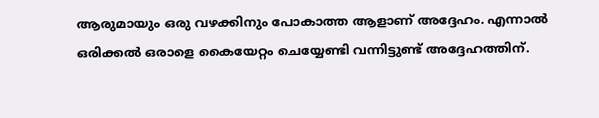ആരുമായും ഒരു വഴക്കിനും പോകാത്ത ആളാണ് അദ്ദേഹം. എന്നാൽ ഒരിക്കൽ ഒരാളെ കൈയേറ്റം ചെയ്യേണ്ടി വന്നിട്ടുണ്ട് അദ്ദേഹത്തിന്.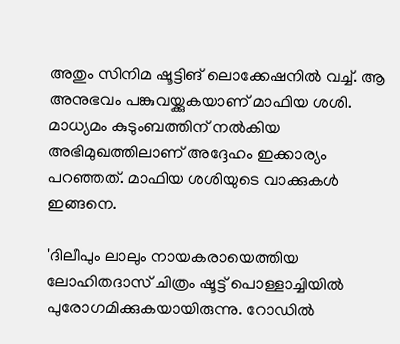അതും സിനിമ ഷൂട്ടിങ് ലൊക്കേഷനിൽ വച്ച്. ആ അനുഭവം പങ്കുവയ്ക്കുകയാണ് മാഫിയ ശശി. മാധ്യമം കുടുംബത്തിന് നൽകിയ അഭിമുഖത്തിലാണ് അദ്ദേഹം ഇക്കാര്യം പറഞ്ഞത്. മാഫിയ ശശിയുടെ വാക്കുകൾ ഇങ്ങനെ.

'ദിലീപും ലാലും നായകരായെത്തിയ ലോഹിതദാസ് ചിത്രം ഷൂട്ട് പൊള്ളാച്ചിയിൽ പുരോഗമിക്കുകയായിരുന്നു. റോഡിൽ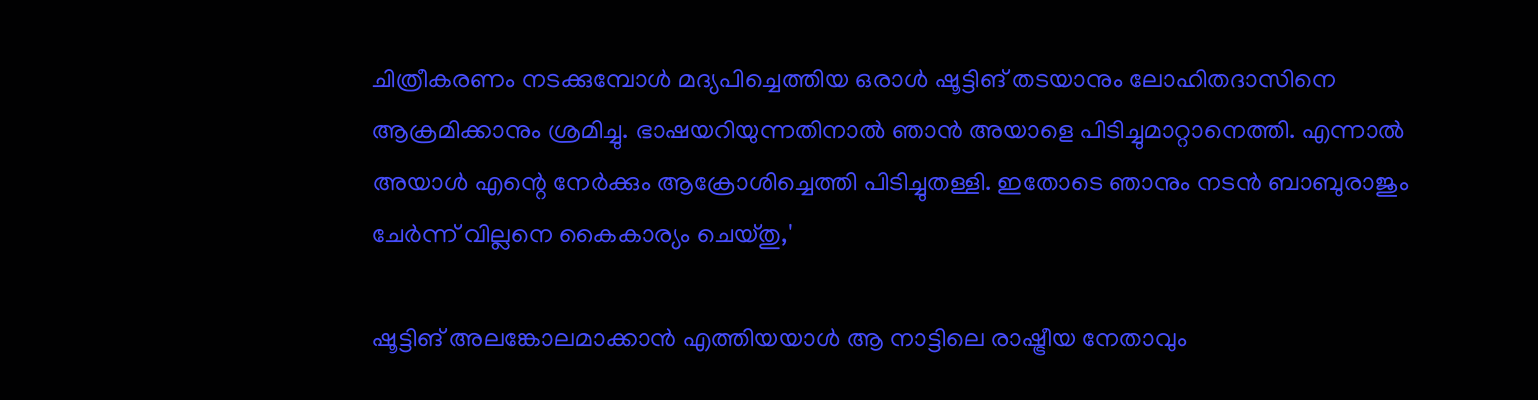ചിത്രീകരണം നടക്കുമ്പോൾ മദ്യപിച്ചെത്തിയ ഒരാൾ ഷൂട്ടിങ് തടയാനും ലോഹിതദാസിനെ ആക്രമിക്കാനും ശ്രമിച്ചു. ഭാഷയറിയുന്നതിനാൽ ഞാൻ അയാളെ പിടിച്ചുമാറ്റാനെത്തി. എന്നാൽ അയാൾ എന്റെ നേർക്കും ആക്രോശിച്ചെത്തി പിടിച്ചുതള്ളി. ഇതോടെ ഞാനും നടൻ ബാബുരാജും ചേർന്ന് വില്ലനെ കൈകാര്യം ചെയ്തു,'

ഷൂട്ടിങ് അലങ്കോലമാക്കാൻ എത്തിയയാൾ ആ നാട്ടിലെ രാഷ്ട്രീയ നേതാവും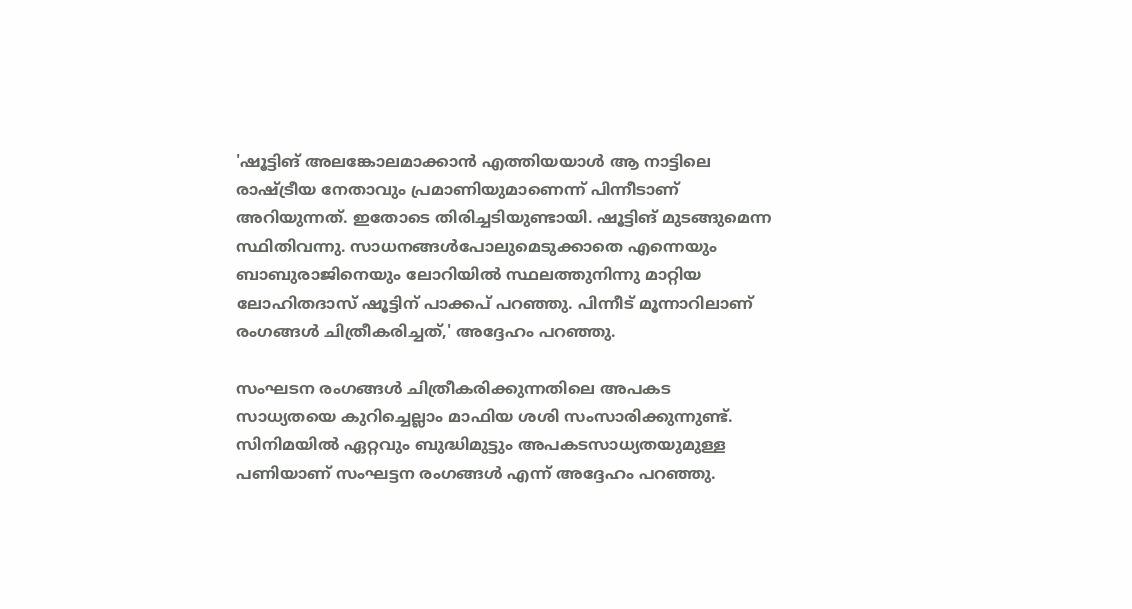'ഷൂട്ടിങ് അലങ്കോലമാക്കാൻ എത്തിയയാൾ ആ നാട്ടിലെ രാഷ്ട്രീയ നേതാവും പ്രമാണിയുമാണെന്ന് പിന്നീടാണ് അറിയുന്നത്. ഇതോടെ തിരിച്ചടിയുണ്ടായി. ഷൂട്ടിങ് മുടങ്ങുമെന്ന സ്ഥിതിവന്നു. സാധനങ്ങൾപോലുമെടുക്കാതെ എന്നെയും ബാബുരാജിനെയും ലോറിയിൽ സ്ഥലത്തുനിന്നു മാറ്റിയ ലോഹിതദാസ് ഷൂട്ടിന് പാക്കപ് പറഞ്ഞു. പിന്നീട് മൂന്നാറിലാണ് രംഗങ്ങൾ ചിത്രീകരിച്ചത്,' അദ്ദേഹം പറഞ്ഞു.

സംഘടന രംഗങ്ങൾ ചിത്രീകരിക്കുന്നതിലെ അപകട സാധ്യതയെ കുറിച്ചെല്ലാം മാഫിയ ശശി സംസാരിക്കുന്നുണ്ട്. സിനിമയിൽ ഏറ്റവും ബുദ്ധിമുട്ടും അപകടസാധ്യതയുമുള്ള പണിയാണ് സംഘട്ടന രംഗങ്ങൾ എന്ന് അദ്ദേഹം പറഞ്ഞു.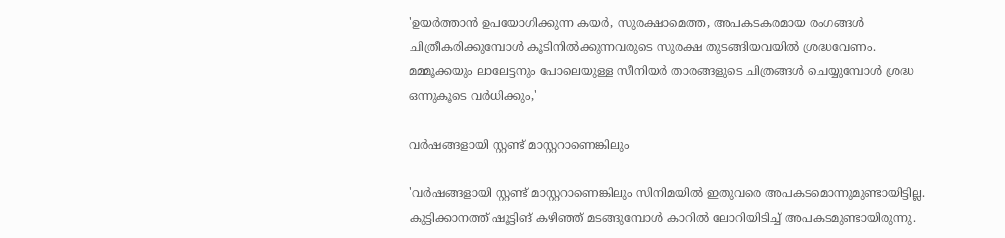'ഉയർത്താൻ ഉപയോഗിക്കുന്ന കയർ, സുരക്ഷാമെത്ത, അപകടകരമായ രംഗങ്ങൾ ചിത്രീകരിക്കുമ്പോൾ കൂടിനിൽക്കുന്നവരുടെ സുരക്ഷ തുടങ്ങിയവയിൽ ശ്രദ്ധവേണം. മമ്മൂക്കയും ലാലേട്ടനും പോലെയുള്ള സീനിയർ താരങ്ങളുടെ ചിത്രങ്ങൾ ചെയ്യുമ്പോൾ ശ്രദ്ധ ഒന്നുകൂടെ വർധിക്കും,'

വർഷങ്ങളായി സ്റ്റണ്ട് മാസ്റ്ററാണെങ്കിലും

'വർഷങ്ങളായി സ്റ്റണ്ട് മാസ്റ്ററാണെങ്കിലും സിനിമയിൽ ഇതുവരെ അപകടമൊന്നുമുണ്ടായിട്ടില്ല. കുട്ടിക്കാനത്ത് ഷൂട്ടിങ് കഴിഞ്ഞ് മടങ്ങുമ്പോൾ കാറിൽ ലോറിയിടിച്ച് അപകടമുണ്ടായിരുന്നു.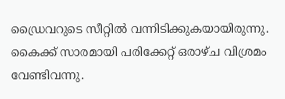ഡ്രൈവറുടെ സീറ്റിൽ വന്നിടിക്കുകയായിരുന്നു. കൈക്ക് സാരമായി പരിക്കേറ്റ് ഒരാഴ്ച വിശ്രമം വേണ്ടിവന്നു.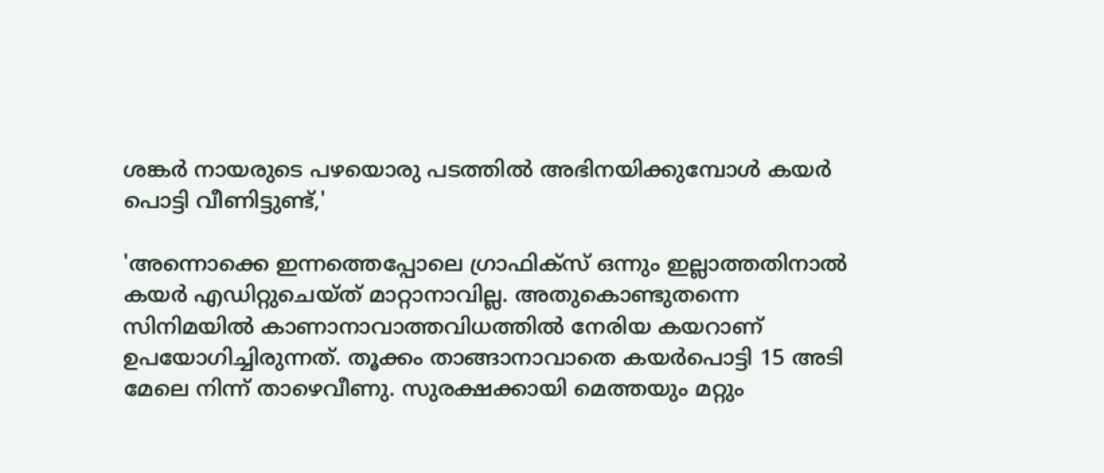ശങ്കർ നായരുടെ പഴയൊരു പടത്തിൽ അഭിനയിക്കുമ്പോൾ കയർ പൊട്ടി വീണിട്ടുണ്ട്,'

'അന്നൊക്കെ ഇന്നത്തെപ്പോലെ ഗ്രാഫിക്സ് ഒന്നും ഇല്ലാത്തതിനാൽ കയർ എഡിറ്റുചെയ്ത് മാറ്റാനാവില്ല. അതുകൊണ്ടുതന്നെ സിനിമയിൽ കാണാനാവാത്തവിധത്തിൽ നേരിയ കയറാണ് ഉപയോഗിച്ചിരുന്നത്. തൂക്കം താങ്ങാനാവാതെ കയർപൊട്ടി 15 അടി മേലെ നിന്ന് താഴെവീണു. സുരക്ഷക്കായി മെത്തയും മറ്റും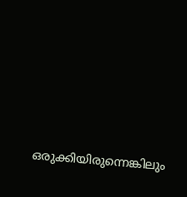ഒരുക്കിയിരുന്നെങ്കിലും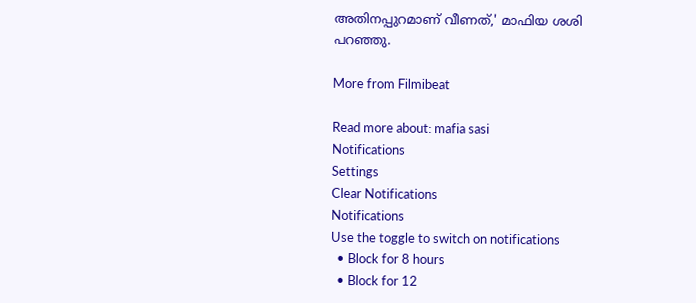അതിനപ്പുറമാണ് വീണത്,' മാഫിയ ശശി പറഞ്ഞു.

More from Filmibeat

Read more about: mafia sasi
Notifications
Settings
Clear Notifications
Notifications
Use the toggle to switch on notifications
  • Block for 8 hours
  • Block for 12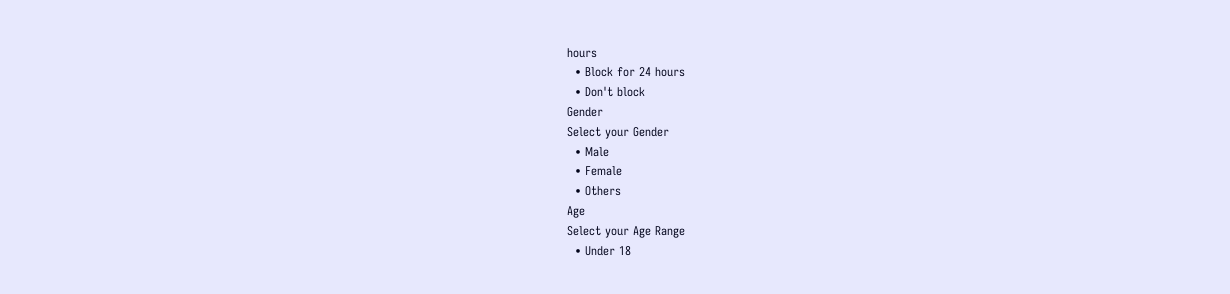hours
  • Block for 24 hours
  • Don't block
Gender
Select your Gender
  • Male
  • Female
  • Others
Age
Select your Age Range
  • Under 18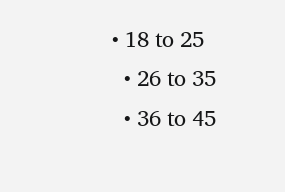• 18 to 25
  • 26 to 35
  • 36 to 45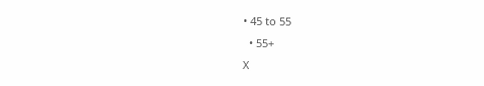• 45 to 55
  • 55+
X